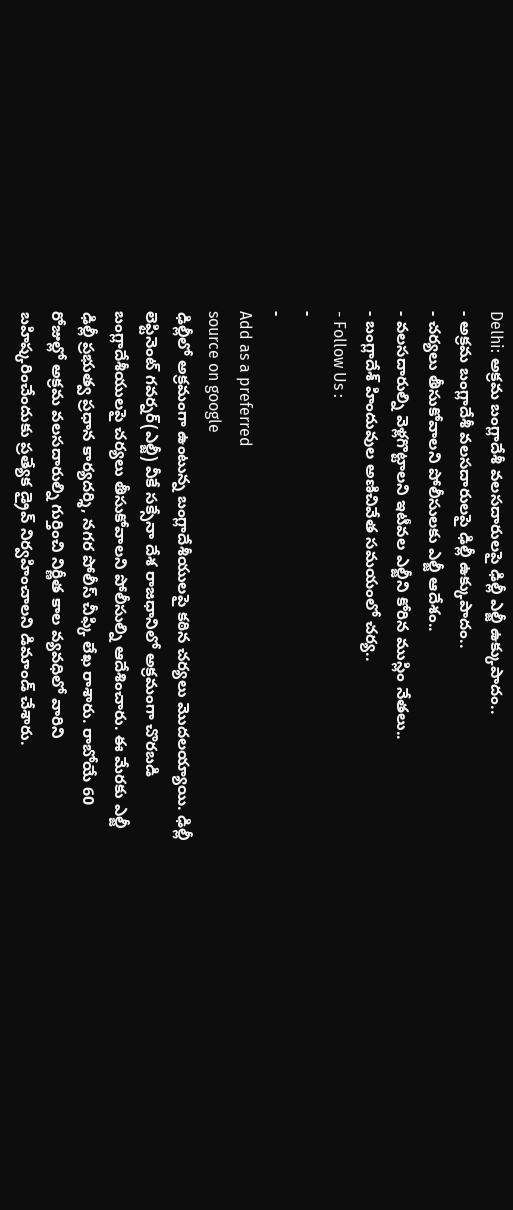Delhi: అక్రమ బంగ్లాదేశీ వలసదారులపై ఢిల్లీ ఎల్జీ ఉక్కుపాదం..
- అక్రమ బంగ్లాదేశీ వలసదారులపై ఢిల్లీ ఉక్కుపాదం..
- చర్యలు తీసుకోవాలని పోలీసులకు ఎల్జీ ఆదేశం..
- వలసదారుల్ని వెళ్లగొట్టాలని ఇటీవల ఎల్జీని కోరిన ముస్లిం నేతలు..
- బంగ్లాదేశ్ హిందువుల అణిచివేత సమయంలో చర్య..
- Follow Us :
-
-
Add as a preferred
source on google
ఢిల్లీలో అక్రమంగా ఉంటున్న బంగ్లాదేశీయులపై కఠిన చర్యలు మొదలయ్యాయి. ఢిల్లీ లెఫ్టినెంట్ గవర్నర్(ఎల్జీ) వీకే సక్సేనా దేశ రాజధానిలో అక్రమంగా చొరబడి బంగ్లాదేశీయులపై చర్యలు తీసుకోవాలని పోలీసుల్ని ఆదేశించారు. ఈ మేరకు ఎల్జీ ఢిల్లీ ప్రభుత్వ ప్రధాన కార్యదర్శి, నగర పోలీస్ చీఫ్కి లేఖ రాశారు. రాబోయే 60 రోజుల్లో అక్రమ వలసదారుల్ని గుర్తించి నిర్ణీత కాల వ్యవధిలో వారిని బహిష్కరించేందుకు ప్రత్యేక డ్రైవ్ నిర్వహించాలని డిమాండ్ చేశారు.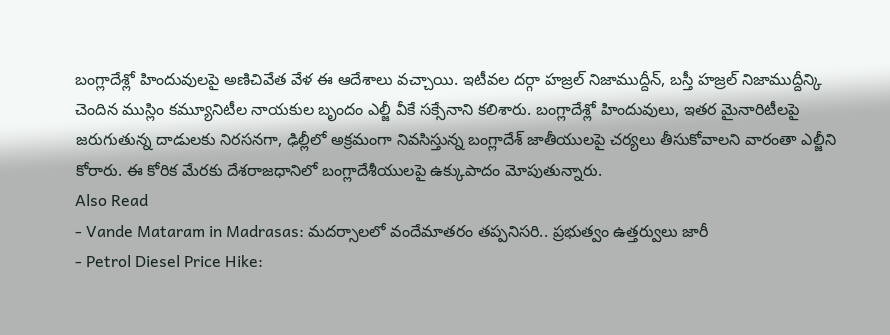బంగ్లాదేశ్లో హిందువులపై అణిచివేత వేళ ఈ ఆదేశాలు వచ్చాయి. ఇటీవల దర్గా హజ్రల్ నిజాముద్దీన్, బస్తీ హజ్రల్ నిజాముద్దీన్కి చెందిన ముస్లిం కమ్యూనిటీల నాయకుల బృందం ఎల్జీ వీకే సక్సేనాని కలిశారు. బంగ్లాదేశ్లో హిందువులు, ఇతర మైనారిటీలపై జరుగుతున్న దాడులకు నిరసనగా, ఢిల్లీలో అక్రమంగా నివసిస్తున్న బంగ్లాదేశ్ జాతీయులపై చర్యలు తీసుకోవాలని వారంతా ఎల్జీని కోరారు. ఈ కోరిక మేరకు దేశరాజధానిలో బంగ్లాదేశీయులపై ఉక్కుపాదం మోపుతున్నారు.
Also Read
- Vande Mataram in Madrasas: మదర్సాలలో వందేమాతరం తప్పనిసరి.. ప్రభుత్వం ఉత్తర్వులు జారీ
- Petrol Diesel Price Hike: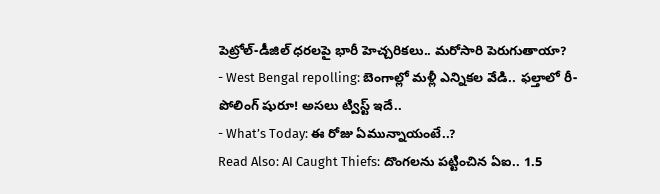పెట్రోల్-డీజిల్ ధరలపై భారీ హెచ్చరికలు.. మరోసారి పెరుగుతాయా?
- West Bengal repolling: బెంగాల్లో మళ్లీ ఎన్నికల వేడి.. ఫల్తాలో రీ-పోలింగ్ షురూ! అసలు ట్విస్ట్ ఇదే..
- What’s Today: ఈ రోజు ఏమున్నాయంటే..?
Read Also: AI Caught Thiefs: దొంగలను పట్టించిన ఏఐ.. 1.5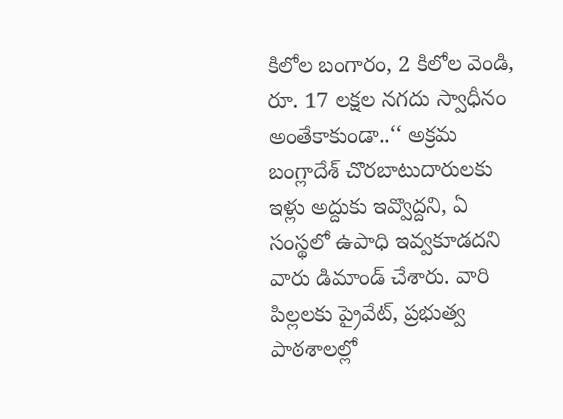కిలోల బంగారం, 2 కిలోల వెండి, రూ. 17 లక్షల నగదు స్వాధీనం
అంతేకాకుండా..‘‘ అక్రమ బంగ్లాదేశ్ చొరబాటుదారులకు ఇళ్లు అద్దుకు ఇవ్వొద్దని, ఏ సంస్థలో ఉపాధి ఇవ్వకూడదని వారు డిమాండ్ చేశారు. వారి పిల్లలకు ప్రైవేట్, ప్రభుత్వ పాఠశాలల్లో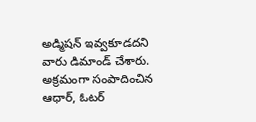అడ్మిషన్ ఇవ్వకూడదని వారు డిమాండ్ చేశారు. అక్రమంగా సంపాదించిన ఆధార్, ఓటర్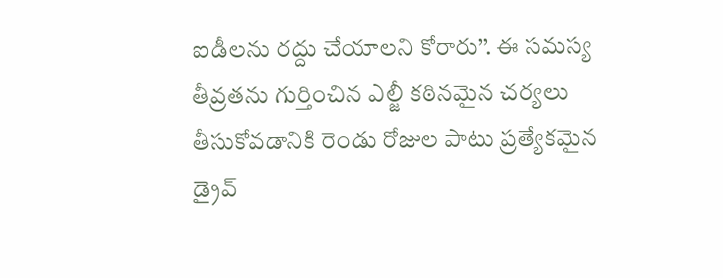ఐడీలను రద్దు చేయాలని కోరారు’’. ఈ సమస్య తీవ్రతను గుర్తించిన ఎల్జీ కఠినమైన చర్యలు తీసుకోవడానికి రెండు రోజుల పాటు ప్రత్యేకమైన డ్రైవ్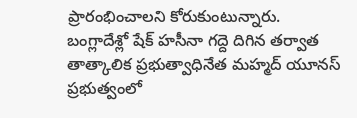ప్రారంభించాలని కోరుకుంటున్నారు.
బంగ్లాదేశ్లో షేక్ హసీనా గద్దె దిగిన తర్వాత తాత్కాలిక ప్రభుత్వాధినేత మహ్మద్ యూనస్ ప్రభుత్వంలో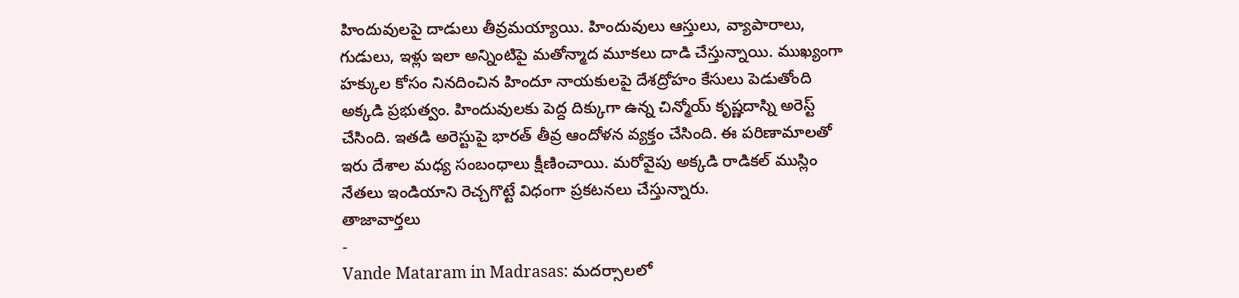హిందువులపై దాడులు తీవ్రమయ్యాయి. హిందువులు ఆస్తులు, వ్యాపారాలు, గుడులు, ఇళ్లు ఇలా అన్నింటిపై మతోన్మాద మూకలు దాడి చేస్తున్నాయి. ముఖ్యంగా హక్కుల కోసం నినదించిన హిందూ నాయకులపై దేశద్రోహం కేసులు పెడుతోంది అక్కడి ప్రభుత్వం. హిందువులకు పెద్ద దిక్కుగా ఉన్న చిన్మోయ్ కృష్ణదాస్ని అరెస్ట్ చేసింది. ఇతడి అరెస్టుపై భారత్ తీవ్ర ఆందోళన వ్యక్తం చేసింది. ఈ పరిణామాలతో ఇరు దేశాల మధ్య సంబంధాలు క్షీణించాయి. మరోవైపు అక్కడి రాడికల్ ముస్లిం నేతలు ఇండియాని రెచ్చగొట్టే విధంగా ప్రకటనలు చేస్తున్నారు.
తాజావార్తలు
-
Vande Mataram in Madrasas: మదర్సాలలో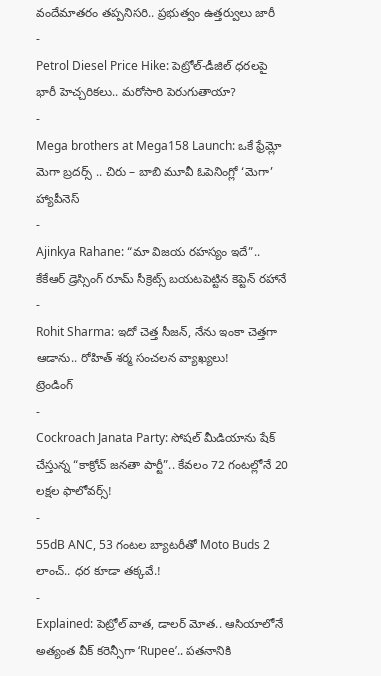వందేమాతరం తప్పనిసరి.. ప్రభుత్వం ఉత్తర్వులు జారీ
-
Petrol Diesel Price Hike: పెట్రోల్-డీజిల్ ధరలపై భారీ హెచ్చరికలు.. మరోసారి పెరుగుతాయా?
-
Mega brothers at Mega158 Launch: ఒకే ఫ్రేమ్లో మెగా బ్రదర్స్ .. చిరు – బాబి మూవీ ఓపెనింగ్లో ‘మెగా’ హ్యాపీనెస్
-
Ajinkya Rahane: “మా విజయ రహస్యం ఇదే”.. కేకేఆర్ డ్రెస్సింగ్ రూమ్ సీక్రెట్స్ బయటపెట్టిన కెప్టెన్ రహానే
-
Rohit Sharma: ఇదో చెత్త సీజన్, నేను ఇంకా చెత్తగా ఆడాను.. రోహిత్ శర్మ సంచలన వ్యాఖ్యలు!
ట్రెండింగ్
-
Cockroach Janata Party: సోషల్ మీడియాను షేక్ చేస్తున్న “కాక్రోచ్ జనతా పార్టీ”.. కేవలం 72 గంటల్లోనే 20 లక్షల ఫాలోవర్స్!
-
55dB ANC, 53 గంటల బ్యాటరీతో Moto Buds 2 లాంచ్.. ధర కూడా తక్కవే.!
-
Explained: పెట్రోల్ వాత, డాలర్ మోత.. ఆసియాలోనే అత్యంత వీక్ కరెన్సీగా ‘Rupee’.. పతనానికి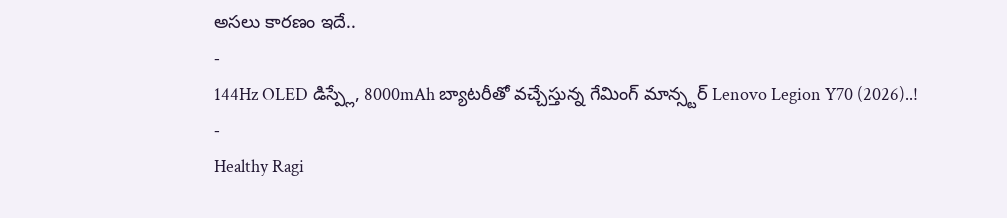అసలు కారణం ఇదే..
-
144Hz OLED డిస్ప్లే, 8000mAh బ్యాటరీతో వచ్చేస్తున్న గేమింగ్ మాన్స్టర్ Lenovo Legion Y70 (2026)..!
-
Healthy Ragi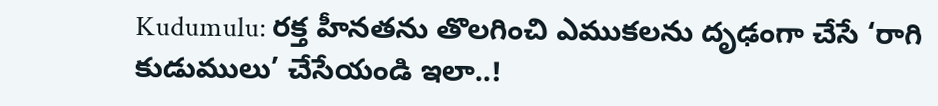Kudumulu: రక్త హీనతను తొలగించి ఎముకలను దృఢంగా చేసే ‘రాగి కుడుములు’ చేసేయండి ఇలా..!